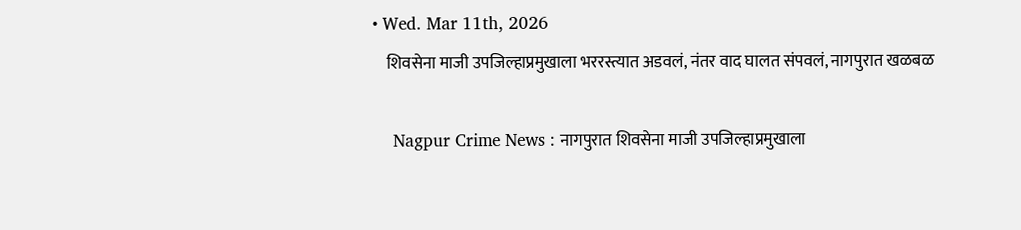• Wed. Mar 11th, 2026
    शिवसेना माजी उपजिल्हाप्रमुखाला भररस्त्यात अडवलं, नंतर वाद घालत संपवलं, नागपुरात खळबळ

    Nagpur Crime News : नागपुरात शिवसेना माजी उपजिल्हाप्रमुखाला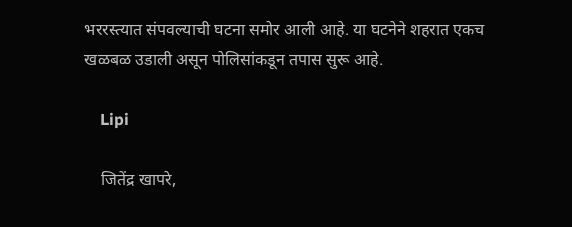भररस्त्यात संपवल्याची घटना समोर आली आहे. या घटनेने शहरात एकच खळबळ उडाली असून पोलिसांकडून तपास सुरू आहे.

    Lipi

    जितेंद्र खापरे,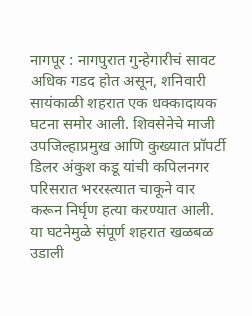नागपूर : नागपुरात गुन्हेगारीचं सावट अधिक गडद होत असून, शनिवारी सायंकाळी शहरात एक धक्कादायक घटना समोर आली. शिवसेनेचे माजी उपजिल्हाप्रमुख आणि कुख्यात प्रॉपर्टी डिलर अंकुश कडू यांची कपिलनगर परिसरात भररस्त्यात चाकूने वार करून निर्घृण हत्या करण्यात आली. या घटनेमुळे संपूर्ण शहरात खळबळ उडाली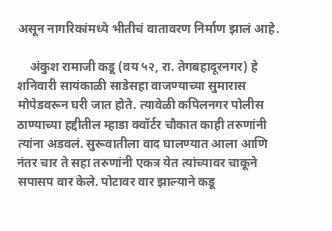असून नागरिकांमध्ये भीतीचं वातावरण निर्माण झालं आहे.

    अंकुश रामाजी कडू (वय ५२, रा. तेगबहादूरनगर) हे शनिवारी सायंकाळी साडेसहा वाजण्याच्या सुमारास मोपेडवरून घरी जात होते. त्यावेळी कपिलनगर पोलीस ठाण्याच्या हद्दीतील म्हाडा क्वॉर्टर चौकात काही तरुणांनी त्यांना अडवलं. सुरूवातीला वाद घालण्यात आला आणि नंतर चार ते सहा तरुणांनी एकत्र येत त्यांच्यावर चाकूने सपासप वार केले. पोटावर वार झाल्याने कडू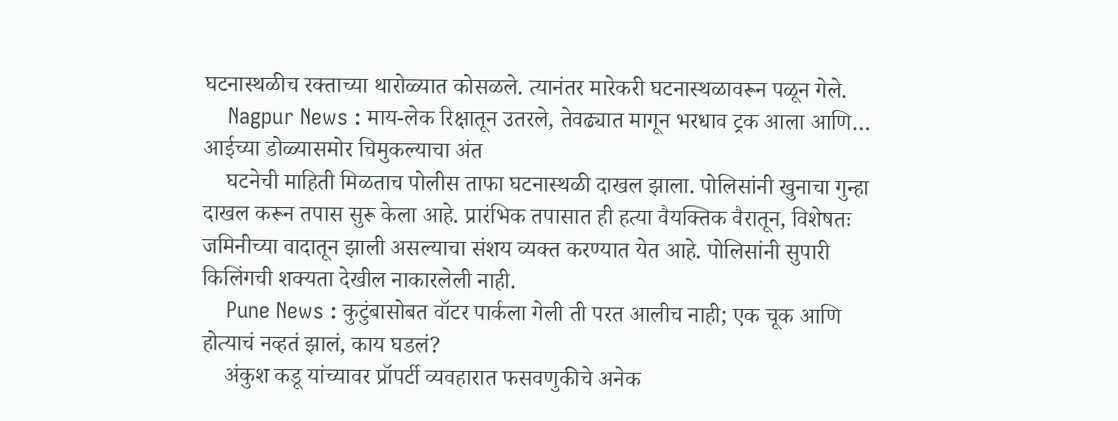घटनास्थळीच रक्ताच्या थारोळ्यात कोसळले. त्यानंतर मारेकरी घटनास्थळावरून पळून गेले.
    Nagpur News : माय-लेक रिक्षातून उतरले, तेवढ्यात मागून भरधाव ट्रक आला आणि… आईच्या डोळ्यासमोर चिमुकल्याचा अंत
    घटनेची माहिती मिळताच पोलीस ताफा घटनास्थळी दाखल झाला. पोलिसांनी खुनाचा गुन्हा दाखल करून तपास सुरू केला आहे. प्रारंभिक तपासात ही हत्या वैयक्तिक वैरातून, विशेषतः जमिनीच्या वादातून झाली असल्याचा संशय व्यक्त करण्यात येत आहे. पोलिसांनी सुपारी किलिंगची शक्यता देखील नाकारलेली नाही.
    Pune News : कुटुंबासोबत वॉटर पार्कला गेली ती परत आलीच नाही; एक चूक आणि होत्याचं नव्हतं झालं, काय घडलं?
    अंकुश कडू यांच्यावर प्रॉपर्टी व्यवहारात फसवणुकीचे अनेक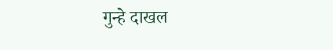गुन्हे दाखल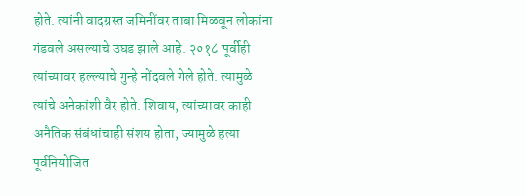होते. त्यांनी वादग्रस्त जमिनींवर ताबा मिळवून लोकांना गंडवले असल्याचे उघड झाले आहे. २०१८ पूर्वीही त्यांच्यावर हल्ल्याचे गुन्हे नोंदवले गेले होते. त्यामुळे त्यांचे अनेकांशी वैर होते. शिवाय, त्यांच्यावर काही अनैतिक संबंधांचाही संशय होता, ज्यामुळे हत्या पूर्वनियोजित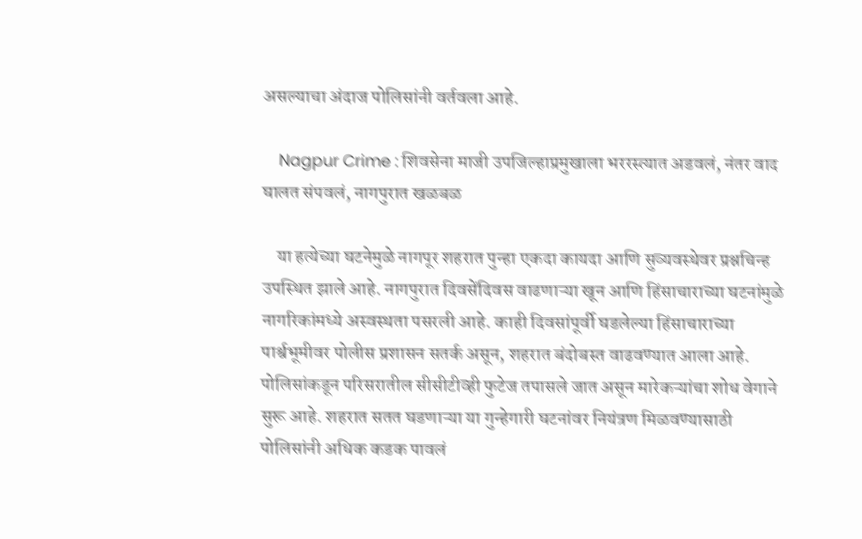असल्याचा अंदाज पोलिसांनी वर्तवला आहे.

    Nagpur Crime : शिवसेना माजी उपजिल्हाप्रमुखाला भररस्त्यात अडवलं, नंतर वाद घालत संपवलं, नागपुरात खळबळ

    या हत्येच्या घटनेमुळे नागपूर शहरात पुन्हा एकदा कायदा आणि सुव्यवस्थेवर प्रश्नचिन्ह उपस्थित झाले आहे. नागपुरात दिवसेंदिवस वाढणाऱ्या खून आणि हिंसाचाराच्या घटनांमुळे नागरिकांमध्ये अस्वस्थता पसरली आहे. काही दिवसांपूर्वी घडलेल्या हिंसाचाराच्या पार्श्वभूमीवर पोलीस प्रशासन सतर्क असून, शहरात बंदोबस्त वाढवण्यात आला आहे. पोलिसांकडून परिसरातील सीसीटीव्ही फुटेज तपासले जात असून मारेकऱ्यांचा शोध वेगाने सुरू आहे. शहरात सतत घडणाऱ्या या गुन्हेगारी घटनांवर नियंत्रण मिळवण्यासाठी पोलिसांनी अधिक कडक पावलं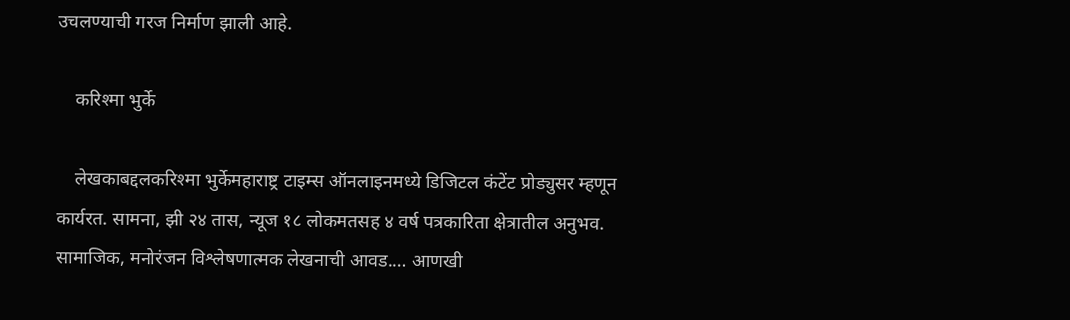उचलण्याची गरज निर्माण झाली आहे.

    करिश्मा भुर्के

    लेखकाबद्दलकरिश्मा भुर्केमहाराष्ट्र टाइम्स ऑनलाइनमध्ये डिजिटल कंटेंट प्रोड्युसर म्हणून कार्यरत. सामना, झी २४ तास, न्यूज १८ लोकमतसह ४ वर्ष पत्रकारिता क्षेत्रातील अनुभव. सामाजिक, मनोरंजन विश्लेषणात्मक लेखनाची आवड.… आणखी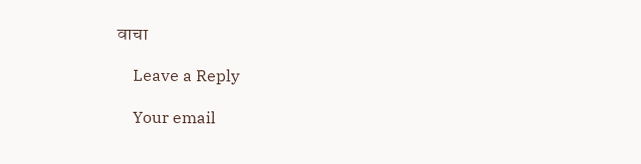वाचा

    Leave a Reply

    Your email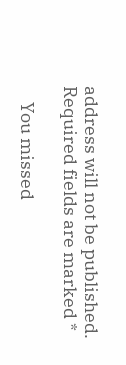address will not be published. Required fields are marked *

    You missed